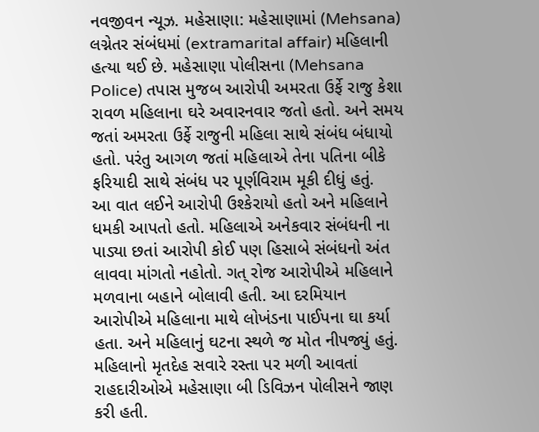નવજીવન ન્યૂઝ. મહેસાણા: મહેસાણામાં (Mehsana) લગ્નેતર સંબંધમાં (extramarital affair) મહિલાની હત્યા થઈ છે. મહેસાણા પોલીસના (Mehsana Police) તપાસ મુજબ આરોપી અમરતા ઉર્ફે રાજુ કેશા રાવળ મહિલાના ઘરે અવારનવાર જતો હતો. અને સમય જતાં અમરતા ઉર્ફે રાજુની મહિલા સાથે સંબંધ બંધાયો હતો. પરંતુ આગળ જતાં મહિલાએ તેના પતિના બીકે ફરિયાદી સાથે સંબંધ પર પૂર્ણવિરામ મૂકી દીધું હતું.
આ વાત લઈને આરોપી ઉશ્કેરાયો હતો અને મહિલાને ધમકી આપતો હતો. મહિલાએ અનેકવાર સંબંધની ના પાડ્યા છતાં આરોપી કોઈ પણ હિસાબે સંબંધનો અંત લાવવા માંગતો નહોતો. ગત્ રોજ આરોપીએ મહિલાને મળવાના બહાને બોલાવી હતી. આ દરમિયાન આરોપીએ મહિલાના માથે લોખંડના પાઈપના ઘા કર્યા હતા. અને મહિલાનું ઘટના સ્થળે જ મોત નીપજ્યું હતું.
મહિલાનો મૃતદેહ સવારે રસ્તા પર મળી આવતાં રાહદારીઓએ મહેસાણા બી ડિવિઝન પોલીસને જાણ કરી હતી.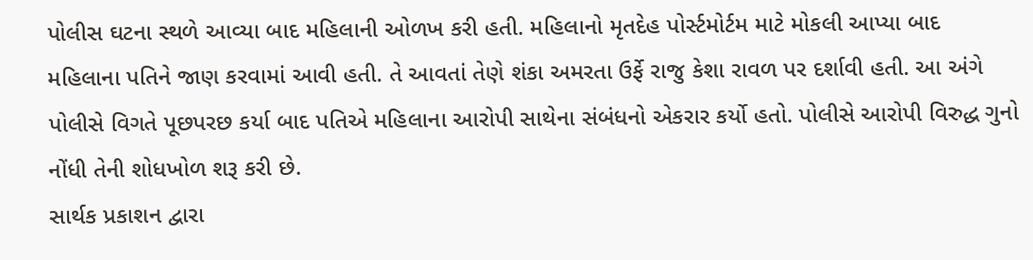પોલીસ ઘટના સ્થળે આવ્યા બાદ મહિલાની ઓળખ કરી હતી. મહિલાનો મૃતદેહ પોર્સ્ટમોર્ટમ માટે મોકલી આપ્યા બાદ મહિલાના પતિને જાણ કરવામાં આવી હતી. તે આવતાં તેણે શંકા અમરતા ઉર્ફે રાજુ કેશા રાવળ પર દર્શાવી હતી. આ અંગે પોલીસે વિગતે પૂછપરછ કર્યા બાદ પતિએ મહિલાના આરોપી સાથેના સંબંધનો એકરાર કર્યો હતો. પોલીસે આરોપી વિરુદ્ધ ગુનો નોંધી તેની શોધખોળ શરૂ કરી છે.
સાર્થક પ્રકાશન દ્વારા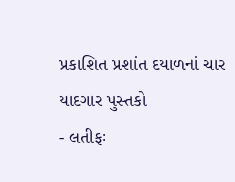પ્રકાશિત પ્રશાંત દયાળનાં ચાર યાદગાર પુસ્તકો
- લતીફઃ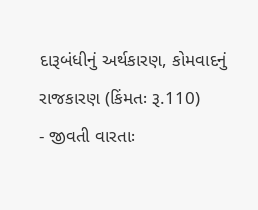દારૂબંધીનું અર્થકારણ, કોમવાદનું રાજકારણ (કિંમતઃ રૂ.110)
- જીવતી વારતાઃ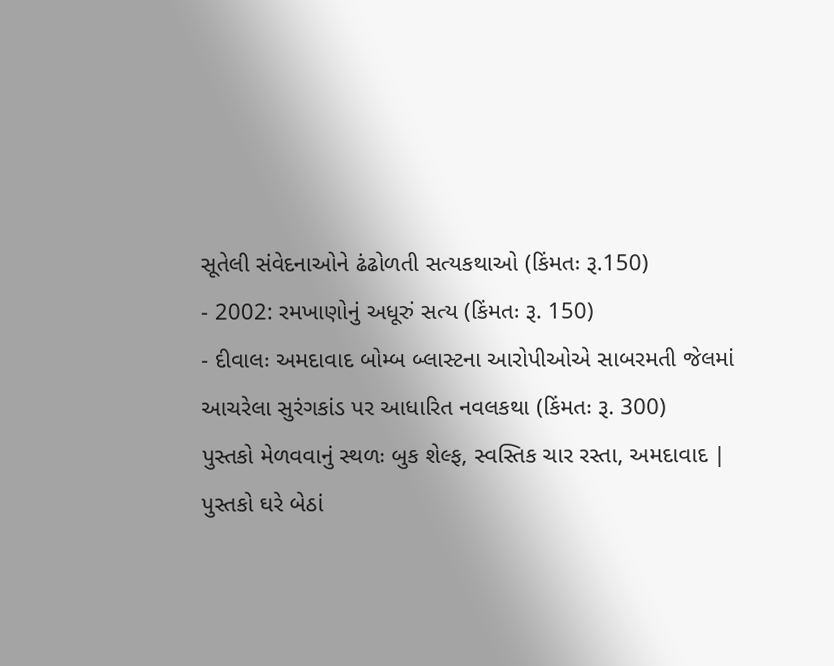સૂતેલી સંવેદનાઓને ઢંઢોળતી સત્યકથાઓ (કિંમતઃ રૂ.150)
- 2002: રમખાણોનું અધૂરું સત્ય (કિંમતઃ રૂ. 150)
- દીવાલઃ અમદાવાદ બોમ્બ બ્લાસ્ટના આરોપીઓએ સાબરમતી જેલમાં આચરેલા સુરંગકાંડ પર આધારિત નવલકથા (કિંમતઃ રૂ. 300)
પુસ્તકો મેળવવાનું સ્થળઃ બુક શેલ્ફ, સ્વસ્તિક ચાર રસ્તા, અમદાવાદ | પુસ્તકો ઘરે બેઠાં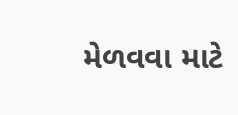મેળવવા માટે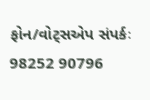ફોન/વોટ્સએપ સંપર્કઃ 98252 90796